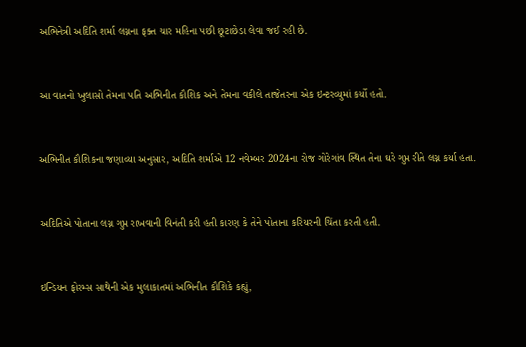અભિનેત્રી અદિતિ શર્મા લગ્નના ફક્ત ચાર મહિના પછી છૂટાછેડા લેવા જઈ રહી છે.



આ વાતનો ખુલાસો તેમના પતિ અભિનીત કૌશિક અને તેમના વકીલે તાજેતરના એક ઇન્ટરવ્યુમાં કર્યો હતો.



અભિનીત કૌશિકના જણાવ્યા અનુસાર, અદિતિ શર્માએ 12 નવેમ્બર 2024ના રોજ ગોરેગાંવ સ્થિત તેના ઘરે ગુપ્ત રીતે લગ્ન કર્યા હતા.



અદિતિએ પોતાના લગ્ન ગુપ્ત રાખવાની વિનંતી કરી હતી કારણ કે તેને પોતાના કરિયરની ચિંતા કરતી હતી.



ઇન્ડિયન ફોરમ્સ સાથેની એક મુલાકાતમાં અભિનીત કૌશિકે કહ્યું,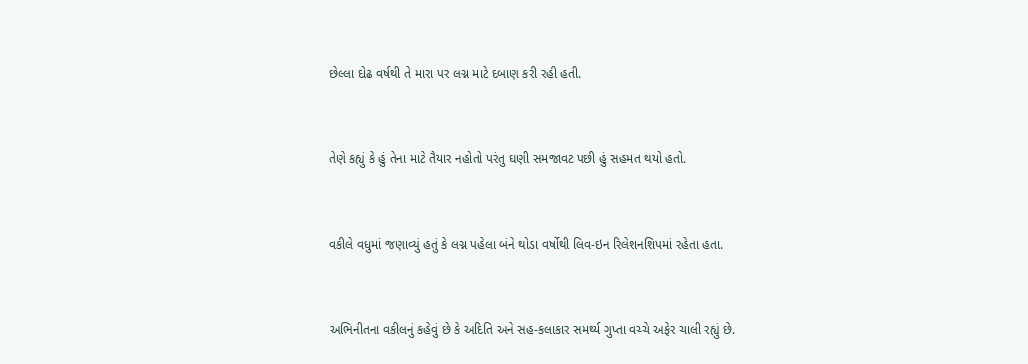છેલ્લા દોઢ વર્ષથી તે મારા પર લગ્ન માટે દબાણ કરી રહી હતી.



તેણે કહ્યું કે હું તેના માટે તૈયાર નહોતો પરંતુ ઘણી સમજાવટ પછી હું સહમત થયો હતો.



વકીલે વધુમાં જણાવ્યું હતું કે લગ્ન પહેલા બંને થોડા વર્ષોથી લિવ-ઇન રિલેશનશિપમાં રહેતા હતા.



અભિનીતના વકીલનું કહેવું છે કે અદિતિ અને સહ-કલાકાર સમર્થ્ય ગુપ્તા વચ્ચે અફેર ચાલી રહ્યું છે.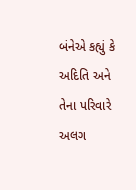બંનેએ કહ્યું કે અદિતિ અને તેના પરિવારે અલગ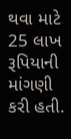થવા માટે 25 લાખ રૂપિયાની માંગણી કરી હતી.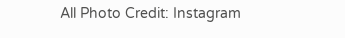All Photo Credit: Instagram